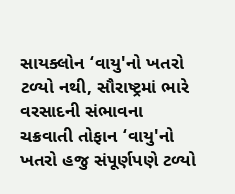સાયક્લોન ‘વાયુ'નો ખતરો ટળ્યો નથી, સૌરાષ્ટ્રમાં ભારે વરસાદની સંભાવના
ચક્રવાતી તોફાન ‘વાયુ'નો ખતરો હજુ સંપૂર્ણપણે ટળ્યો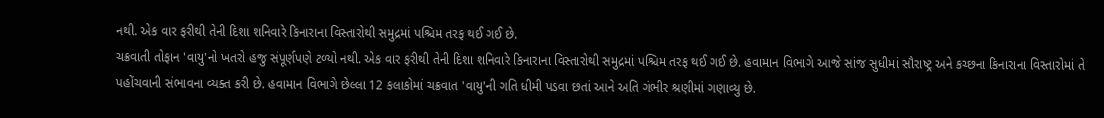નથી. એક વાર ફરીથી તેની દિશા શનિવારે કિનારાના વિસ્તારોથી સમુદ્રમાં પશ્ચિમ તરફ થઈ ગઈ છે.
ચક્રવાતી તોફાન 'વાયુ'નો ખતરો હજુ સંપૂર્ણપણે ટળ્યો નથી. એક વાર ફરીથી તેની દિશા શનિવારે કિનારાના વિસ્તારોથી સમુદ્રમાં પશ્ચિમ તરફ થઈ ગઈ છે. હવામાન વિભાગે આજે સાંજ સુધીમાં સૌરાષ્ટ્ર અને કચ્છના કિનારાના વિસ્તારોમાં તે પહોંચવાની સંભાવના વ્યક્ત કરી છે. હવામાન વિભાગે છેલ્લા 12 કલાકોમાં ચક્રવાત 'વાયુ'ની ગતિ ધીમી પડવા છતાં આને અતિ ગંભીર શ્રણીમાં ગણાવ્યુ છે.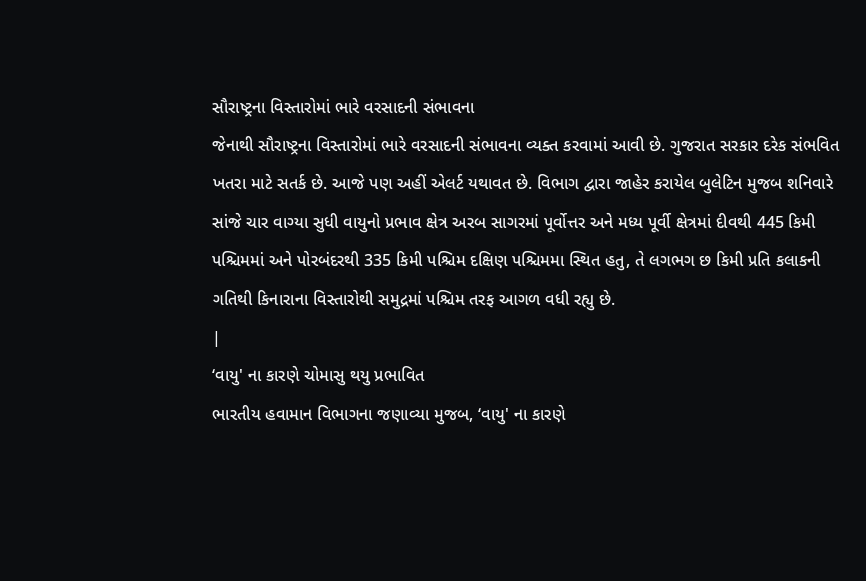સૌરાષ્ટ્રના વિસ્તારોમાં ભારે વરસાદની સંભાવના
જેનાથી સૌરાષ્ટ્રના વિસ્તારોમાં ભારે વરસાદની સંભાવના વ્યક્ત કરવામાં આવી છે. ગુજરાત સરકાર દરેક સંભવિત ખતરા માટે સતર્ક છે. આજે પણ અહીં એલર્ટ યથાવત છે. વિભાગ દ્વારા જાહેર કરાયેલ બુલેટિન મુજબ શનિવારે સાંજે ચાર વાગ્યા સુધી વાયુનો પ્રભાવ ક્ષેત્ર અરબ સાગરમાં પૂર્વોત્તર અને મધ્ય પૂર્વી ક્ષેત્રમાં દીવથી 445 કિમી પશ્ચિમમાં અને પોરબંદરથી 335 કિમી પશ્ચિમ દક્ષિણ પશ્ચિમમા સ્થિત હતુ, તે લગભગ છ કિમી પ્રતિ કલાકની ગતિથી કિનારાના વિસ્તારોથી સમુદ્રમાં પશ્ચિમ તરફ આગળ વધી રહ્યુ છે.
|
‘વાયુ' ના કારણે ચોમાસુ થયુ પ્રભાવિત
ભારતીય હવામાન વિભાગના જણાવ્યા મુજબ, ‘વાયુ' ના કારણે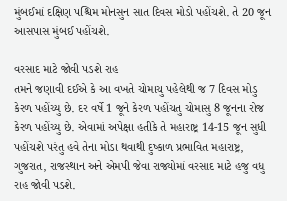મુંબઈમાં દક્ષિણ પશ્ચિમ મોનસુન સાત દિવસ મોડો પહોંચશે. તે 20 જૂન આસપાસ મુંબઈ પહોંચશે.

વરસાદ માટે જોવી પડશે રાહ
તમને જણાવી દઈએ કે આ વખતે ચોમાચુ પહેલેથી જ 7 દિવસ મોડુ કેરળ પહોંચ્યુ છે. દર વર્ષે 1 જૂને કેરળ પહોંચતુ ચોમાસુ 8 જૂનના રોજ કેરળ પહોંચ્યુ છે. એવામાં અપેક્ષા હતીકે તે મહારાષ્ટ્ર 14-15 જૂન સુધી પહોંચશે પરંતુ હવે તેના મોડા થવાથી દુષ્કાળ પ્રભાવિત મહારાષ્ટ્ર, ગુજરાત, રાજસ્થાન અને એમપી જેવા રાજ્યોમાં વરસાદ માટે હજુ વધુ રાહ જોવી પડશે.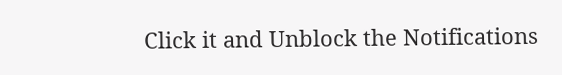Click it and Unblock the Notifications